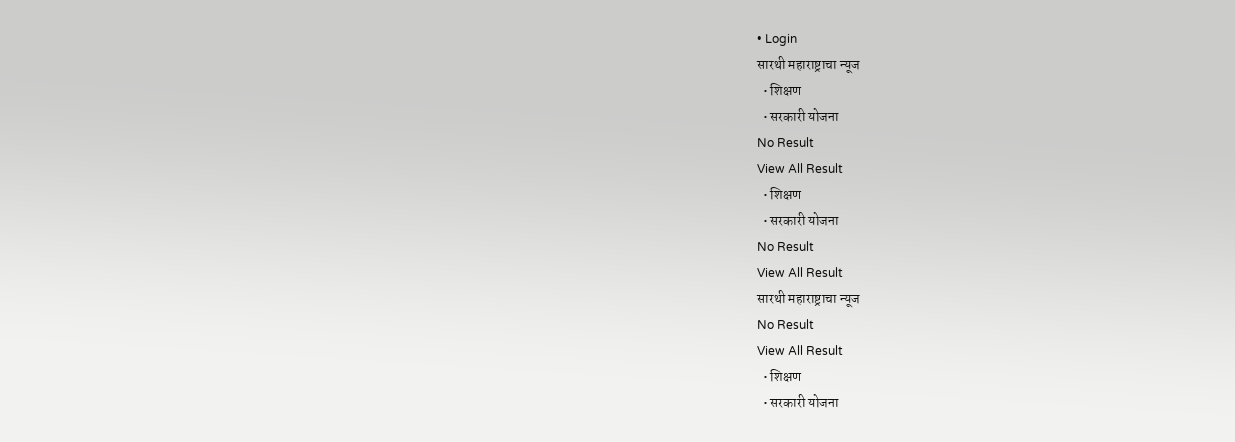• Login
सारथी महाराष्ट्राचा न्यूज
  • शिक्षण
  • सरकारी योजना
No Result
View All Result
  • शिक्षण
  • सरकारी योजना
No Result
View All Result
सारथी महाराष्ट्राचा न्यूज
No Result
View All Result
  • शिक्षण
  • सरकारी योजना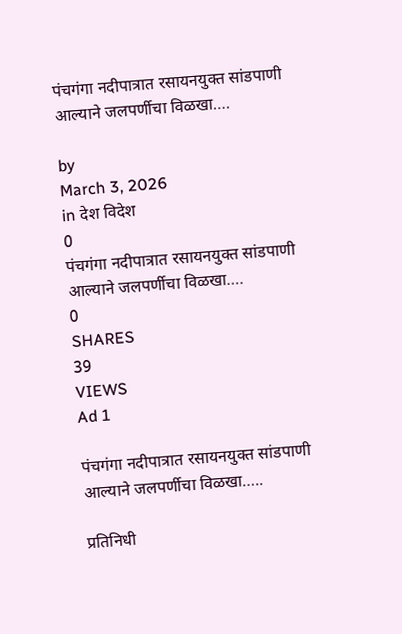पंचगंगा नदीपात्रात रसायनयुक्त सांडपाणी आल्याने जलपर्णीचा विळखा….

by
March 3, 2026
in देश विदेश
0
पंचगंगा नदीपात्रात रसायनयुक्त सांडपाणी आल्याने जलपर्णीचा विळखा….
0
SHARES
39
VIEWS
Ad 1

पंचगंगा नदीपात्रात रसायनयुक्त सांडपाणी आल्याने जलपर्णीचा विळखा…..

प्रतिनिधी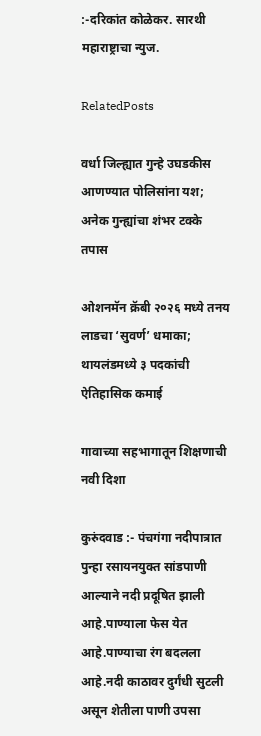:-दरिकांत कोळेकर. सारथी महाराष्ट्राचा न्युज.

RelatedPosts

वर्धा जिल्ह्यात गुन्हे उघडकीस आणण्यात पोलिसांना यश; अनेक गुन्ह्यांचा शंभर टक्के तपास

ओशनमॅन क्रॅबी २०२६ मध्ये तनय लाडचा ‘सुवर्ण’ धमाका; थायलंडमध्ये ३ पदकांची ऐतिहासिक कमाई

गावाच्या सहभागातून शिक्षणाची नवी दिशा

कुरुंदवाड :- पंचगंगा नदीपात्रात पुन्हा रसायनयुक्त सांडपाणी आल्याने नदी प्रदूषित झाली आहे.पाण्याला फेस येत आहे.पाण्याचा रंग बदलला आहे.नदी काठावर दुर्गंधी सुटली असून शेतीला पाणी उपसा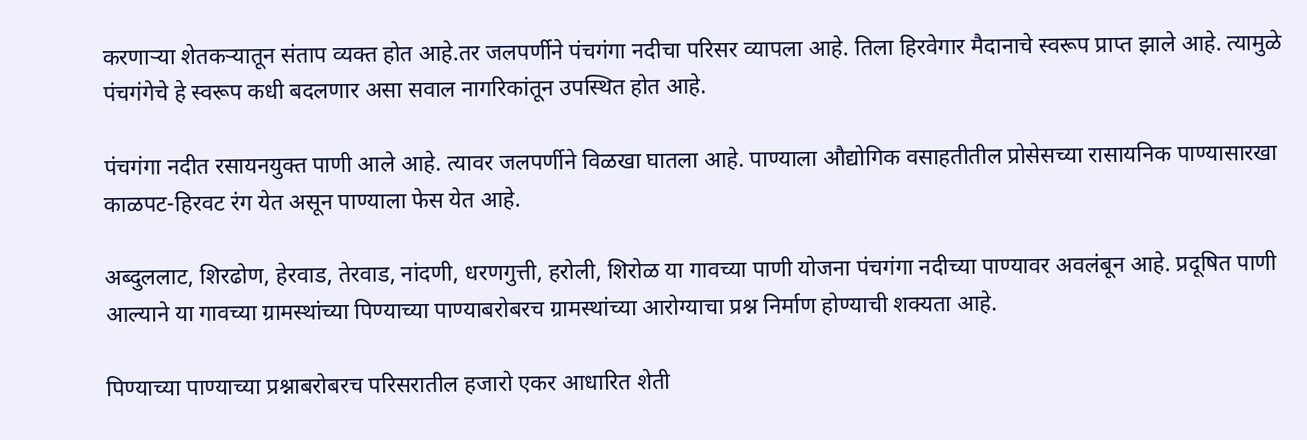करणाऱ्या शेतकऱ्यातून संताप व्यक्त होत आहे.तर जलपर्णीने पंचगंगा नदीचा परिसर व्यापला आहे. तिला हिरवेगार मैदानाचे स्वरूप प्राप्त झाले आहे. त्यामुळे पंचगंगेचे हे स्वरूप कधी बदलणार असा सवाल नागरिकांतून उपस्थित होत आहे.

पंचगंगा नदीत रसायनयुक्त पाणी आले आहे. त्यावर जलपर्णीने विळखा घातला आहे. पाण्याला औद्योगिक वसाहतीतील प्रोसेसच्या रासायनिक पाण्यासारखा काळपट-हिरवट रंग येत असून पाण्याला फेस येत आहे.

अब्दुललाट, शिरढोण, हेरवाड, तेरवाड, नांदणी, धरणगुत्ती, हरोली, शिरोळ या गावच्या पाणी योजना पंचगंगा नदीच्या पाण्यावर अवलंबून आहे. प्रदूषित पाणी आल्याने या गावच्या ग्रामस्थांच्या पिण्याच्या पाण्याबरोबरच ग्रामस्थांच्या आरोग्याचा प्रश्न निर्माण होण्याची शक्यता आहे.

पिण्याच्या पाण्याच्या प्रश्नाबरोबरच परिसरातील हजारो एकर आधारित शेती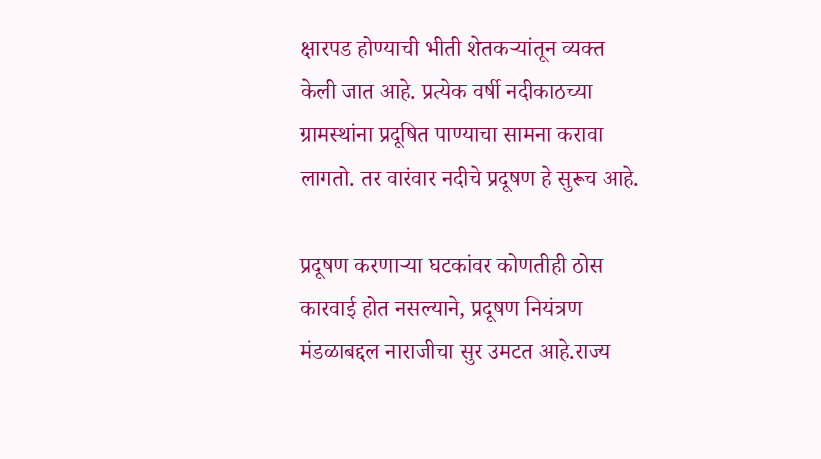क्षारपड होण्याची भीती शेतकऱ्यांतून व्यक्त केली जात आहे. प्रत्येक वर्षी नदीकाठच्या ग्रामस्थांना प्रदूषित पाण्याचा सामना करावा लागतो. तर वारंवार नदीचे प्रदूषण हे सुरूच आहे.

प्रदूषण करणाऱ्या घटकांवर कोणतीही ठोस कारवाई होत नसल्याने, प्रदूषण नियंत्रण मंडळाबद्दल नाराजीचा सुर उमटत आहे.राज्य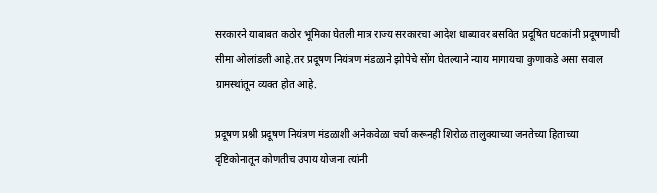सरकारने याबाबत कठोर भूमिका घेतली मात्र राज्य सरकारचा आदेश धाब्यावर बसवित प्रदूषित घटकांनी प्रदूषणाची सीमा ओलांडली आहे.तर प्रदूषण नियंत्रण मंडळाने झोपेचे सोंग घेतल्याने न्याय मागायचा कुणाकडे असा सवाल ग्रामस्थांतून व्यक्त होत आहे.

प्रदूषण प्रश्नी प्रदूषण नियंत्रण मंडळाशी अनेकवेळा चर्चा करूनही शिरोळ तालुक्याच्या जनतेच्या हिताच्या दृष्टिकोनातून कोणतीच उपाय योजना त्यांनी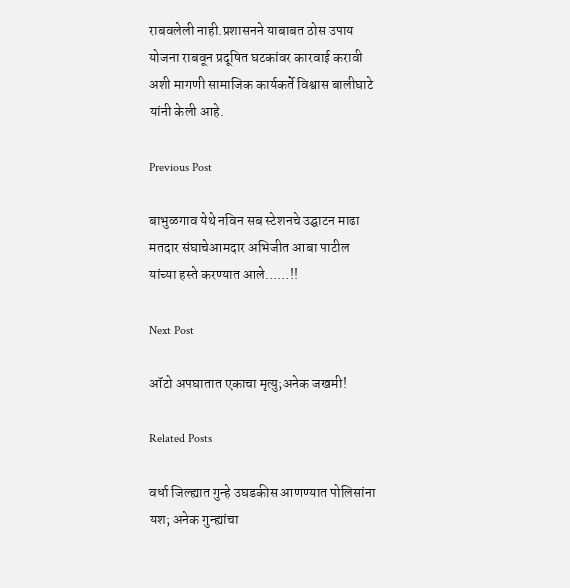राबवलेली नाही.प्रशासनने याबाबत ठोस उपाय योजना राबवून प्रदूषित घटकांवर कारवाई करावी अशी मागणी सामाजिक कार्यकर्ते विश्वास बालीघाटे यांनी केली आहे.

Previous Post

बाभुळगाव येथे नविन सब स्टेशनचे उद्घाटन माढा मतदार संघाचेआमदार अभिजीत आबा पाटील यांच्या हस्ते करण्यात आले……!!

Next Post

ऑटो अपघातात एकाचा मृत्यु;अनेक जखमी!

Related Posts

वर्धा जिल्ह्यात गुन्हे उघडकीस आणण्यात पोलिसांना यश; अनेक गुन्ह्यांचा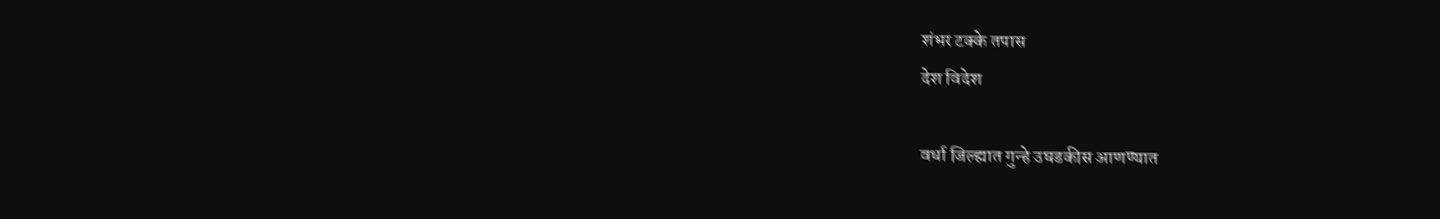शंभर टक्के तपास
देश विदेश

वर्धा जिल्ह्यात गुन्हे उघडकीस आणण्यात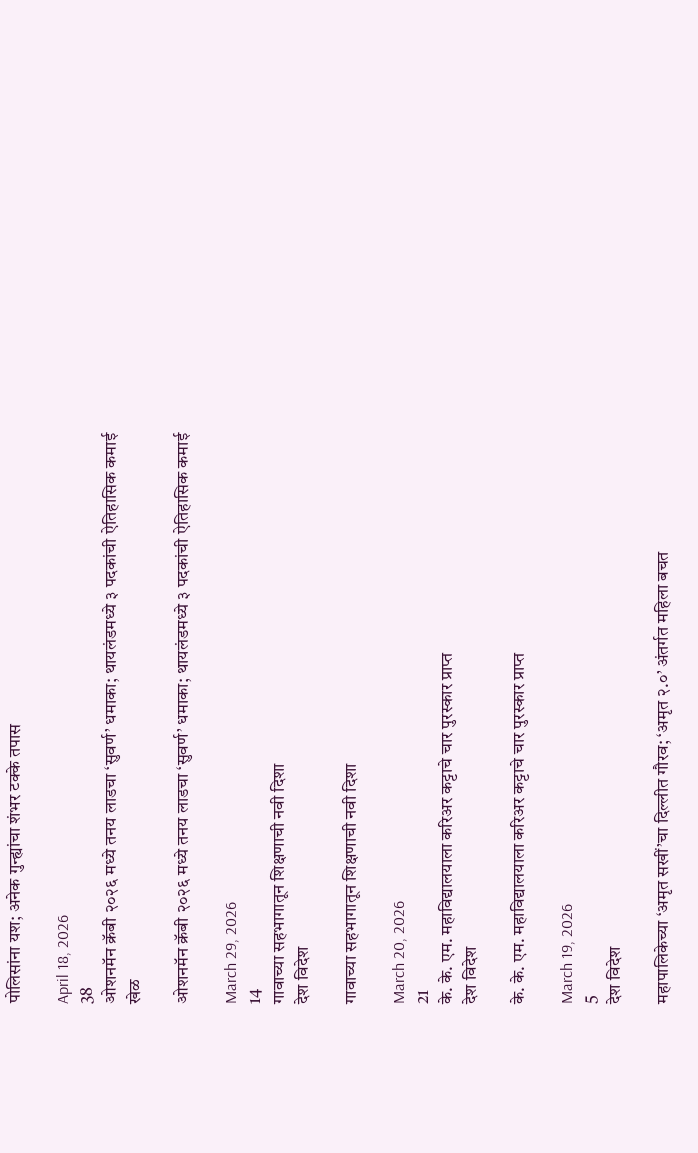पोलिसांना यश; अनेक गुन्ह्यांचा शंभर टक्के तपास

April 18, 2026
38
ओशनमॅन क्रॅबी २०२६ मध्ये तनय लाडचा ‘सुवर्ण’ धमाका; थायलंडमध्ये ३ पदकांची ऐतिहासिक कमाई
खेळ

ओशनमॅन क्रॅबी २०२६ मध्ये तनय लाडचा ‘सुवर्ण’ धमाका; थायलंडमध्ये ३ पदकांची ऐतिहासिक कमाई

March 29, 2026
14
गावाच्या सहभागातून शिक्षणाची नवी दिशा
देश विदेश

गावाच्या सहभागातून शिक्षणाची नवी दिशा

March 20, 2026
21
के. के. एम. महाविद्यालयाला करिअर कट्टाचे चार पुरस्कार प्राप्त
देश विदेश

के. के. एम. महाविद्यालयाला करिअर कट्टाचे चार पुरस्कार प्राप्त

March 19, 2026
5
देश विदेश

महापालिकेच्या ‘अमृत सखीं’चा दिल्लीत गौरव; ‘अमृत २.०’ अंतर्गत महिला बचत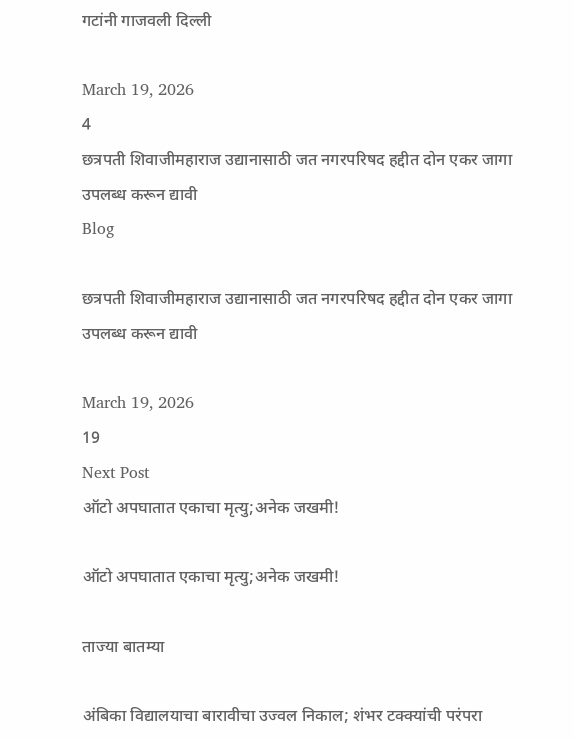गटांनी गाजवली दिल्ली

March 19, 2026
4
छत्रपती शिवाजीमहाराज उद्यानासाठी जत नगरपरिषद हद्दीत दोन एकर जागा उपलब्ध करून द्यावी
Blog

छत्रपती शिवाजीमहाराज उद्यानासाठी जत नगरपरिषद हद्दीत दोन एकर जागा उपलब्ध करून द्यावी

March 19, 2026
19
Next Post
ऑटो अपघातात एकाचा मृत्यु;अनेक जखमी!

ऑटो अपघातात एकाचा मृत्यु;अनेक जखमी!

ताज्या बातम्या

अंबिका विद्यालयाचा बारावीचा उज्वल निकाल; शंभर टक्क्यांची परंपरा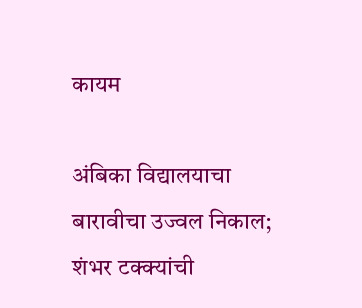कायम

अंबिका विद्यालयाचा बारावीचा उज्वल निकाल; शंभर टक्क्यांची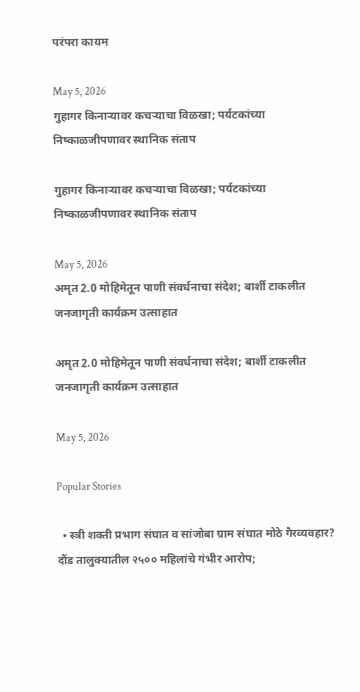परंपरा कायम

May 5, 2026
गुहागर किनाऱ्यावर कचऱ्याचा विळखा; पर्यटकांच्या निष्काळजीपणावर स्थानिक संताप

गुहागर किनाऱ्यावर कचऱ्याचा विळखा; पर्यटकांच्या निष्काळजीपणावर स्थानिक संताप

May 5, 2026
अमृत 2.0 मोहिमेतून पाणी संवर्धनाचा संदेश; बार्शी टाकलीत जनजागृती कार्यक्रम उत्साहात

अमृत 2.0 मोहिमेतून पाणी संवर्धनाचा संदेश; बार्शी टाकलीत जनजागृती कार्यक्रम उत्साहात

May 5, 2026

Popular Stories

  • स्त्री शक्ती प्रभाग संघात व सांजोबा ग्राम संघात मोठे गैरव्यवहार? दौंड तालुक्यातील २५०० महिलांचे गंभीर आरोप;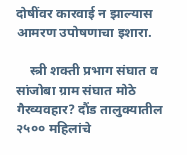दोषींवर कारवाई न झाल्यास आमरण उपोषणाचा इशारा.

    स्त्री शक्ती प्रभाग संघात व सांजोबा ग्राम संघात मोठे गैरव्यवहार? दौंड तालुक्यातील २५०० महिलांचे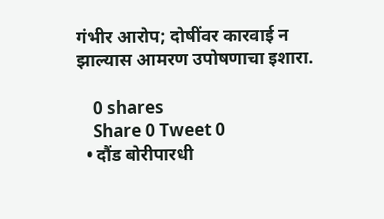गंभीर आरोप; दोषींवर कारवाई न झाल्यास आमरण उपोषणाचा इशारा.

    0 shares
    Share 0 Tweet 0
  • दौंड बोरीपारधी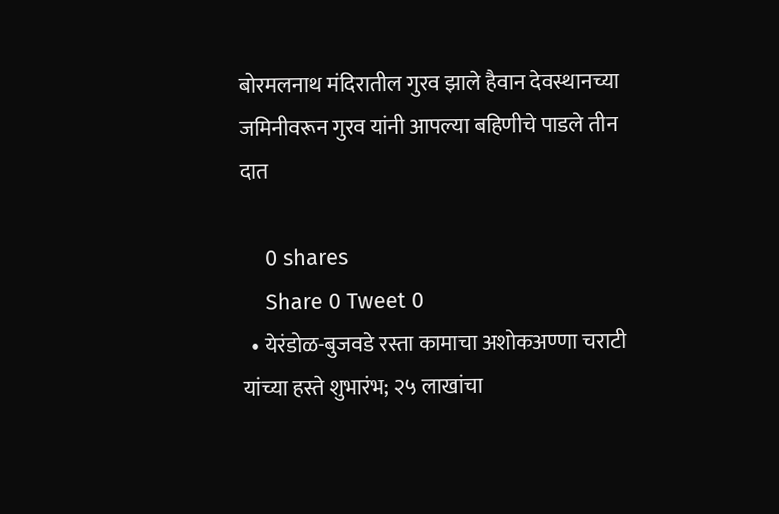बोरमलनाथ मंदिरातील गुरव झाले हैवान देवस्थानच्या जमिनीवरून गुरव यांनी आपल्या बहिणीचे पाडले तीन दात

    0 shares
    Share 0 Tweet 0
  • येरंडोळ-बुजवडे रस्ता कामाचा अशोकअण्णा चराटी यांच्या हस्ते शुभारंभ; २५ लाखांचा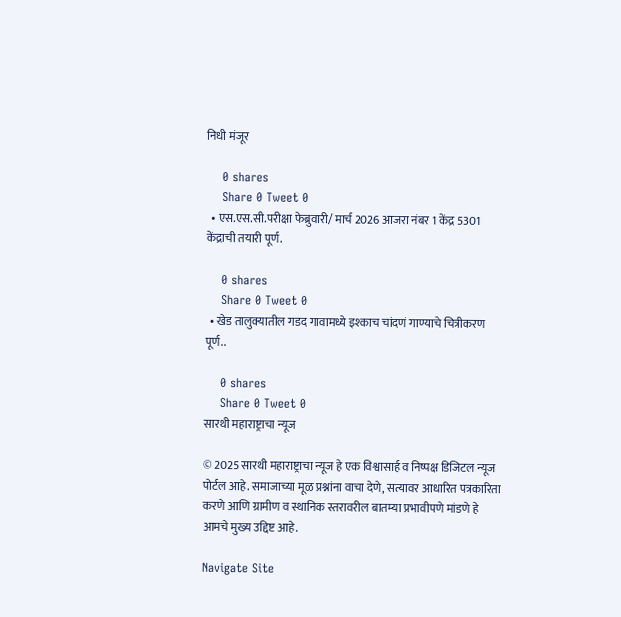निधी मंजूर

    0 shares
    Share 0 Tweet 0
  • एस.एस.सी.परीक्षा फेब्रुवारी/ मार्च 2026 आजरा नंबर 1 केंद्र 5301 केंद्राची तयारी पूर्ण.

    0 shares
    Share 0 Tweet 0
  • खेड तालुक्यातील गडद गावामध्ये इश्काच चांदणं गाण्याचे चित्रीकरण पूर्ण..

    0 shares
    Share 0 Tweet 0
सारथी महाराष्ट्राचा न्यूज

© 2025 सारथी महाराष्ट्राचा न्यूज हे एक विश्वासार्ह व निष्पक्ष डिजिटल न्यूज पोर्टल आहे. समाजाच्या मूळ प्रश्नांना वाचा देणे, सत्यावर आधारित पत्रकारिता करणे आणि ग्रामीण व स्थानिक स्तरावरील बातम्या प्रभावीपणे मांडणे हे आमचे मुख्य उद्दिष्ट आहे.

Navigate Site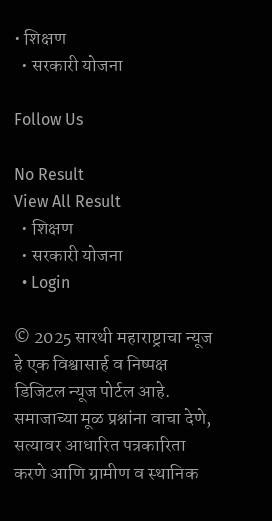• शिक्षण
  • सरकारी योजना

Follow Us

No Result
View All Result
  • शिक्षण
  • सरकारी योजना
  • Login

© 2025 सारथी महाराष्ट्राचा न्यूज हे एक विश्वासार्ह व निष्पक्ष डिजिटल न्यूज पोर्टल आहे. समाजाच्या मूळ प्रश्नांना वाचा देणे, सत्यावर आधारित पत्रकारिता करणे आणि ग्रामीण व स्थानिक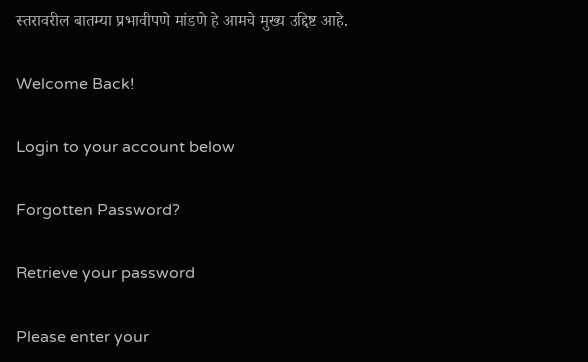स्तरावरील बातम्या प्रभावीपणे मांडणे हे आमचे मुख्य उद्दिष्ट आहे.

Welcome Back!

Login to your account below

Forgotten Password?

Retrieve your password

Please enter your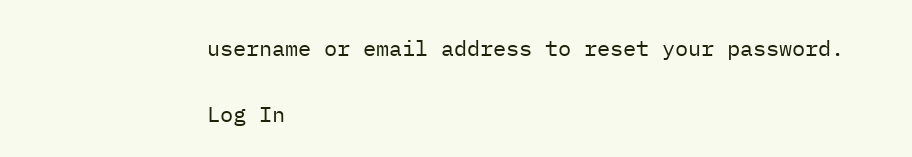username or email address to reset your password.

Log In